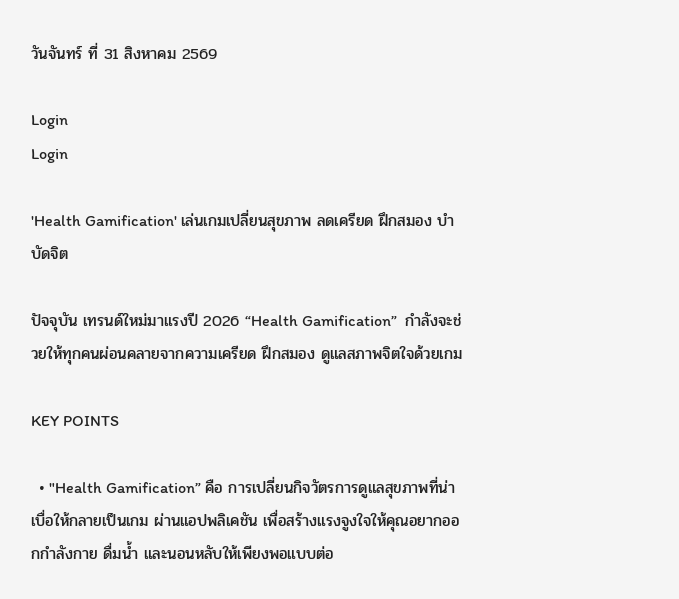วันจันทร์ ที่ 31 สิงหาคม 2569

Login
Login

'Health Gamification' เล่นเกมเปลี่ยนสุขภาพ ลดเครียด ฝึกสมอง บำบัดจิต

ปัจจุบัน เทรนด์ใหม่มาแรงปี 2026 “Health Gamification”  กำลังจะช่วยให้ทุกคนผ่อนคลายจากความเครียด ฝึกสมอง ดูแลสภาพจิตใจด้วยเกม

KEY POINTS

  • "Health Gamification” คือ การเปลี่ยนกิจวัตรการดูแลสุขภาพที่น่าเบื่อให้กลายเป็นเกม ผ่านแอปพลิเคชัน เพื่อสร้างแรงจูงใจให้คุณอยากออกกำลังกาย ดื่มน้ำ และนอนหลับให้เพียงพอแบบต่อ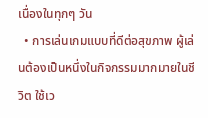เนื่องในทุกๆ วัน
  • การเล่นเกมแบบที่ดีต่อสุขภาพ ผู้เล่นต้องเป็นหนึ่งในกิจกรรมมากมายในชีวิต ใช้เว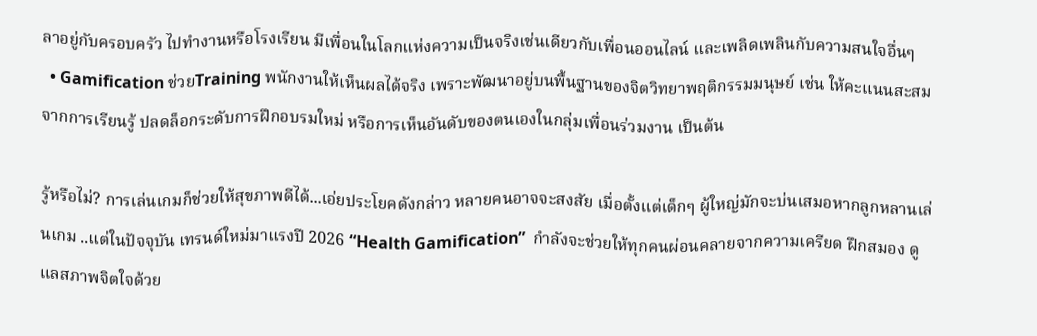ลาอยู่กับครอบครัว ไปทำงานหรือโรงเรียน มีเพื่อนในโลกแห่งความเป็นจริงเช่นเดียวกับเพื่อนออนไลน์ และเพลิดเพลินกับความสนใจอื่นๆ
  • Gamification ช่วยTraining พนักงานให้เห็นผลได้จริง เพราะพัฒนาอยู่บนพื้นฐานของจิตวิทยาพฤติกรรมมนุษย์ เช่น ให้คะแนนสะสมจากการเรียนรู้ ปลดล็อกระดับการฝึกอบรมใหม่ หรือการเห็นอันดับของตนเองในกลุ่มเพื่อนร่วมงาน เป็นต้น

รู้หรือไม่? การเล่นเกมก็ช่วยให้สุขภาพดีได้...เอ่ยประโยคดังกล่าว หลายคนอาจจะสงสัย เมื่อตั้งแต่เด็กๆ ผู้ใหญ่มักจะบ่นเสมอหากลูกหลานเล่นเกม ..แต่ในปัจจุบัน เทรนด์ใหม่มาแรงปี 2026 “Health Gamification”  กำลังจะช่วยให้ทุกคนผ่อนคลายจากความเครียด ฝึกสมอง ดูแลสภาพจิตใจด้วย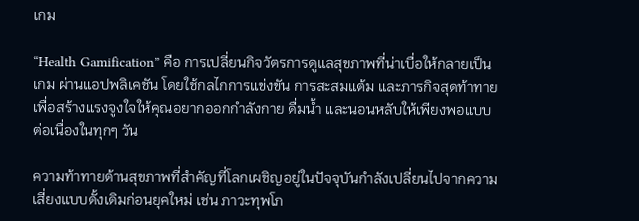เกม

“Health Gamification” คือ การเปลี่ยนกิจวัตรการดูแลสุขภาพที่น่าเบื่อให้กลายเป็นเกม ผ่านแอปพลิเคชัน โดยใช้กลไกการแข่งขัน การสะสมแต้ม และภารกิจสุดท้าทาย เพื่อสร้างแรงจูงใจให้คุณอยากออกกำลังกาย ดื่มน้ำ และนอนหลับให้เพียงพอแบบต่อเนื่องในทุกๆ วัน

ความท้าทายด้านสุขภาพที่สำคัญที่โลกเผชิญอยู่ในปัจจุบันกำลังเปลี่ยนไปจากความเสี่ยงแบบดั้งเดิมก่อนยุคใหม่ เช่น ภาวะทุพโภ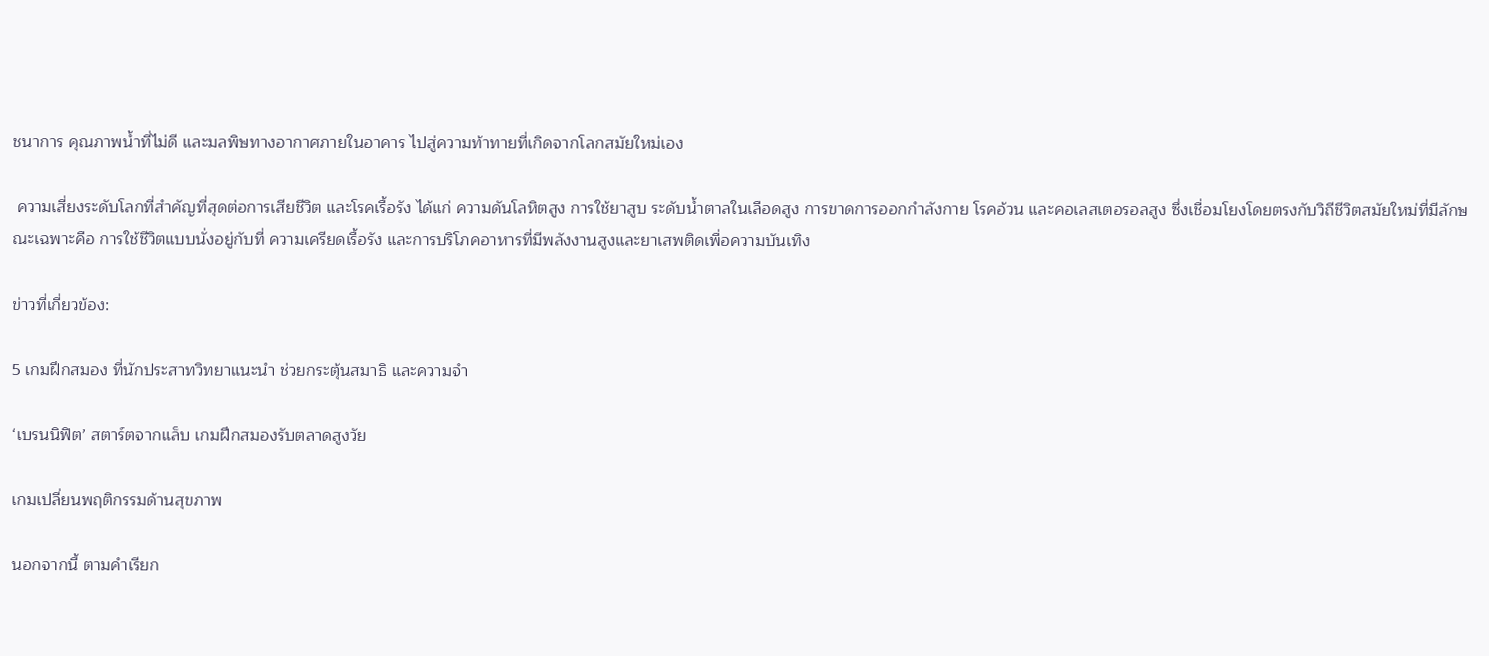ชนาการ คุณภาพน้ำที่ไม่ดี และมลพิษทางอากาศภายในอาคาร ไปสู่ความท้าทายที่เกิดจากโลกสมัยใหม่เอง

 ความเสี่ยงระดับโลกที่สำคัญที่สุดต่อการเสียชีวิต และโรคเรื้อรัง ได้แก่ ความดันโลหิตสูง การใช้ยาสูบ ระดับน้ำตาลในเลือดสูง การขาดการออกกำลังกาย โรคอ้วน และคอเลสเตอรอลสูง ซึ่งเชื่อมโยงโดยตรงกับวิถีชีวิตสมัยใหม่ที่มีลักษณะเฉพาะคือ การใช้ชีวิตแบบนั่งอยู่กับที่ ความเครียดเรื้อรัง และการบริโภคอาหารที่มีพลังงานสูงและยาเสพติดเพื่อความบันเทิง

ข่าวที่เกี่ยวข้อง:

5 เกมฝึกสมอง ที่นักประสาทวิทยาแนะนำ ช่วยกระตุ้นสมาธิ และความจำ

‘เบรนนิฟิต’ สตาร์ตจากแล็บ เกมฝึกสมองรับตลาดสูงวัย

เกมเปลี่ยนพฤติกรรมด้านสุขภาพ

นอกจากนี้ ตามคำเรียก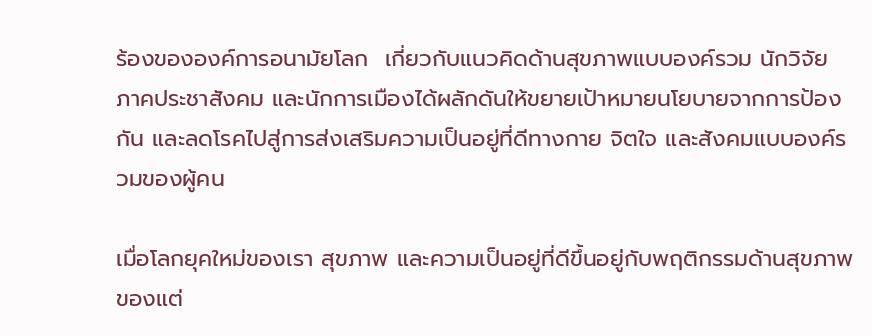ร้องขององค์การอนามัยโลก  เกี่ยวกับแนวคิดด้านสุขภาพแบบองค์รวม นักวิจัย ภาคประชาสังคม และนักการเมืองได้ผลักดันให้ขยายเป้าหมายนโยบายจากการป้องกัน และลดโรคไปสู่การส่งเสริมความเป็นอยู่ที่ดีทางกาย จิตใจ และสังคมแบบองค์รวมของผู้คน

เมื่อโลกยุคใหม่ของเรา สุขภาพ และความเป็นอยู่ที่ดีขึ้นอยู่กับพฤติกรรมด้านสุขภาพของแต่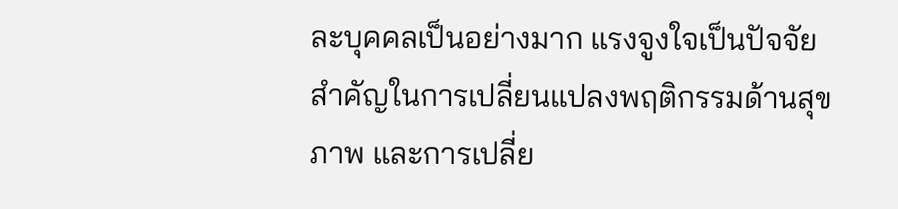ละบุคคลเป็นอย่างมาก แรงจูงใจเป็นปัจจัยสำคัญในการเปลี่ยนแปลงพฤติกรรมด้านสุขภาพ และการเปลี่ย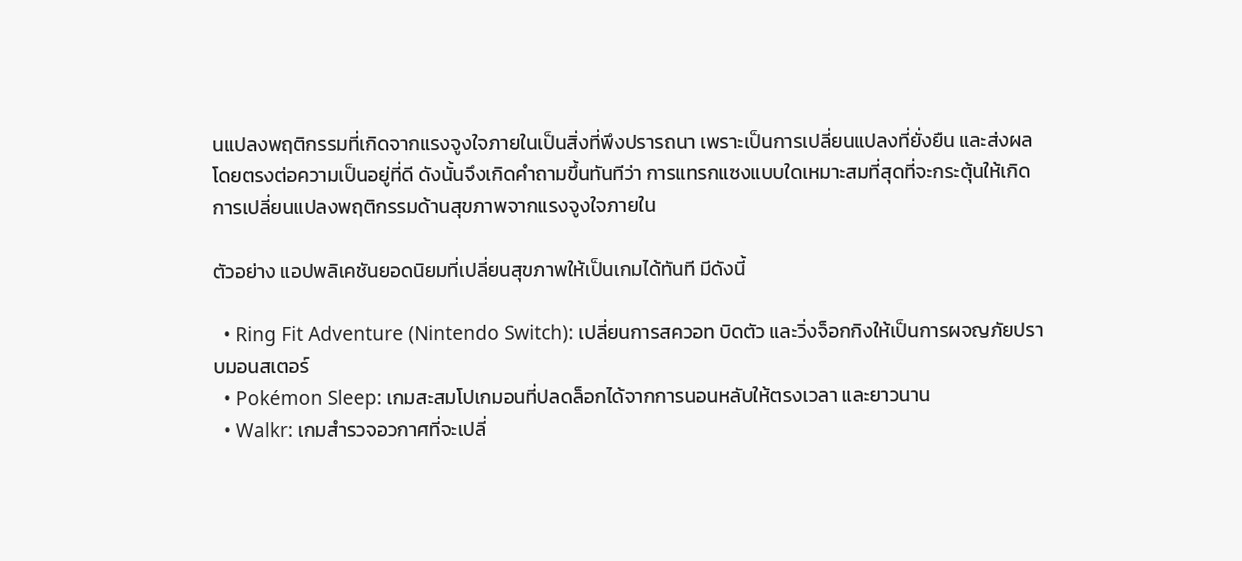นแปลงพฤติกรรมที่เกิดจากแรงจูงใจภายในเป็นสิ่งที่พึงปรารถนา เพราะเป็นการเปลี่ยนแปลงที่ยั่งยืน และส่งผลโดยตรงต่อความเป็นอยู่ที่ดี ดังนั้นจึงเกิดคำถามขึ้นทันทีว่า การแทรกแซงแบบใดเหมาะสมที่สุดที่จะกระตุ้นให้เกิดการเปลี่ยนแปลงพฤติกรรมด้านสุขภาพจากแรงจูงใจภายใน

ตัวอย่าง แอปพลิเคชันยอดนิยมที่เปลี่ยนสุขภาพให้เป็นเกมได้ทันที มีดังนี้

  • Ring Fit Adventure (Nintendo Switch): เปลี่ยนการสควอท บิดตัว และวิ่งจ็อกกิงให้เป็นการผจญภัยปราบมอนสเตอร์
  • Pokémon Sleep: เกมสะสมโปเกมอนที่ปลดล็อกได้จากการนอนหลับให้ตรงเวลา และยาวนาน
  • Walkr: เกมสำรวจอวกาศที่จะเปลี่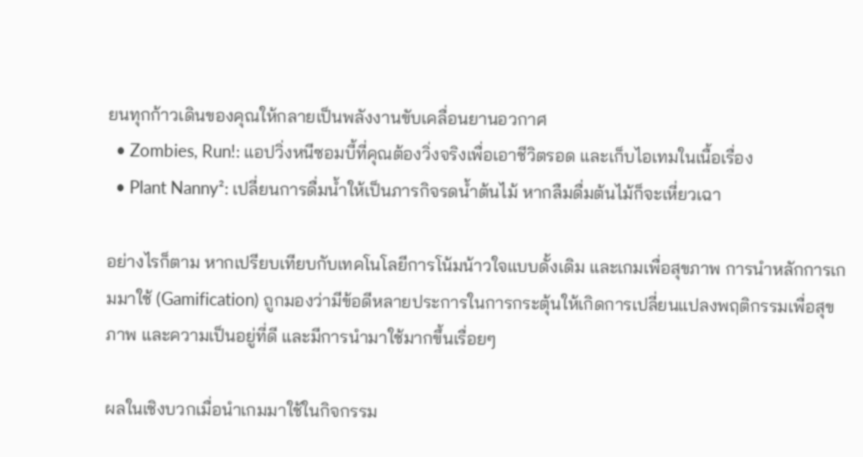ยนทุกก้าวเดินของคุณให้กลายเป็นพลังงานขับเคลื่อนยานอวกาศ
  • Zombies, Run!: แอปวิ่งหนีซอมบี้ที่คุณต้องวิ่งจริงเพื่อเอาชีวิตรอด และเก็บไอเทมในเนื้อเรื่อง
  • Plant Nanny²: เปลี่ยนการดื่มน้ำให้เป็นภารกิจรดน้ำต้นไม้ หากลืมดื่มต้นไม้ก็จะเหี่ยวเฉา

อย่างไรก็ตาม หากเปรียบเทียบกับเทคโนโลยีการโน้มน้าวใจแบบดั้งเดิม และเกมเพื่อสุขภาพ การนำหลักการเกมมาใช้ (Gamification) ถูกมองว่ามีข้อดีหลายประการในการกระตุ้นให้เกิดการเปลี่ยนแปลงพฤติกรรมเพื่อสุขภาพ และความเป็นอยู่ที่ดี และมีการนำมาใช้มากขึ้นเรื่อยๆ

ผลในเชิงบวกเมื่อนำเกมมาใช้ในกิจกรรม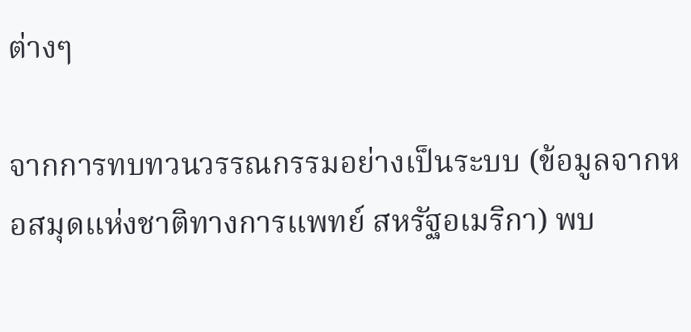ต่างๆ

จากการทบทวนวรรณกรรมอย่างเป็นระบบ (ข้อมูลจากหอสมุดแห่งชาติทางการแพทย์ สหรัฐอเมริกา) พบ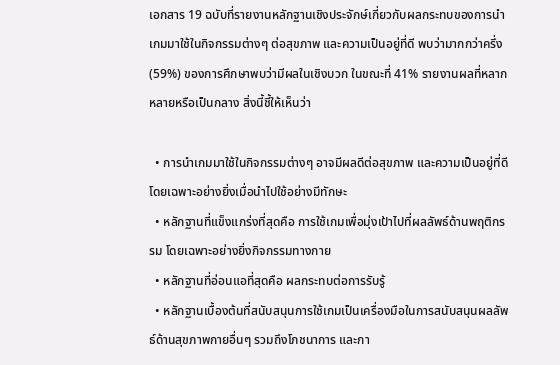เอกสาร 19 ฉบับที่รายงานหลักฐานเชิงประจักษ์เกี่ยวกับผลกระทบของการนำเกมมาใช้ในกิจกรรมต่างๆ ต่อสุขภาพ และความเป็นอยู่ที่ดี พบว่ามากกว่าครึ่ง (59%) ของการศึกษาพบว่ามีผลในเชิงบวก ในขณะที่ 41% รายงานผลที่หลากหลายหรือเป็นกลาง สิ่งนี้ชี้ให้เห็นว่า

  • การนำเกมมาใช้ในกิจกรรมต่างๆ อาจมีผลดีต่อสุขภาพ และความเป็นอยู่ที่ดี โดยเฉพาะอย่างยิ่งเมื่อนำไปใช้อย่างมีทักษะ
  • หลักฐานที่แข็งแกร่งที่สุดคือ การใช้เกมเพื่อมุ่งเป้าไปที่ผลลัพธ์ด้านพฤติกรรม โดยเฉพาะอย่างยิ่งกิจกรรมทางกาย
  • หลักฐานที่อ่อนแอที่สุดคือ ผลกระทบต่อการรับรู้
  • หลักฐานเบื้องต้นที่สนับสนุนการใช้เกมเป็นเครื่องมือในการสนับสนุนผลลัพธ์ด้านสุขภาพกายอื่นๆ รวมถึงโภชนาการ และกา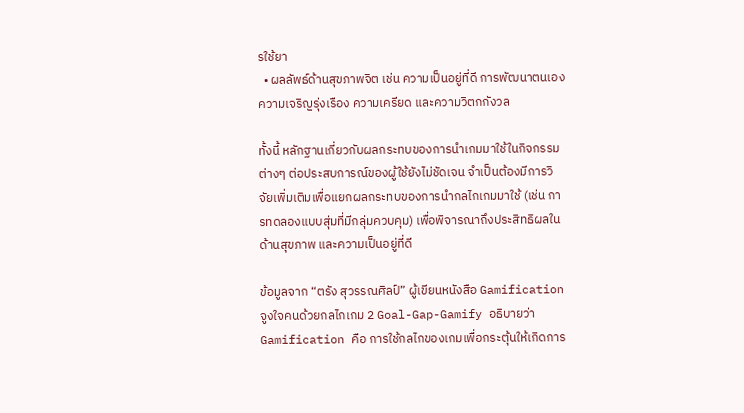รใช้ยา
  • ผลลัพธ์ด้านสุขภาพจิต เช่น ความเป็นอยู่ที่ดี การพัฒนาตนเอง ความเจริญรุ่งเรือง ความเครียด และความวิตกกังวล

ทั้งนี้ หลักฐานเกี่ยวกับผลกระทบของการนำเกมมาใช้ในกิจกรรมต่างๆ ต่อประสบการณ์ของผู้ใช้ยังไม่ชัดเจน จำเป็นต้องมีการวิจัยเพิ่มเติมเพื่อแยกผลกระทบของการนำกลไกเกมมาใช้ (เช่น การทดลองแบบสุ่มที่มีกลุ่มควบคุม) เพื่อพิจารณาถึงประสิทธิผลในด้านสุขภาพ และความเป็นอยู่ที่ดี

ข้อมูลจาก “ตรัง สุวรรณศิลป์” ผู้เขียนหนังสือ Gamification จูงใจคนด้วยกลไกเกม 2 Goal-Gap-Gamify อธิบายว่า Gamification คือ การใช้กลไกของเกมเพื่อกระตุ้นให้เกิดการ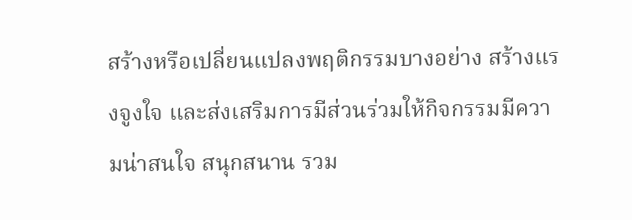สร้างหรือเปลี่ยนแปลงพฤติกรรมบางอย่าง สร้างแรงจูงใจ และส่งเสริมการมีส่วนร่วมให้กิจกรรมมีความน่าสนใจ สนุกสนาน รวม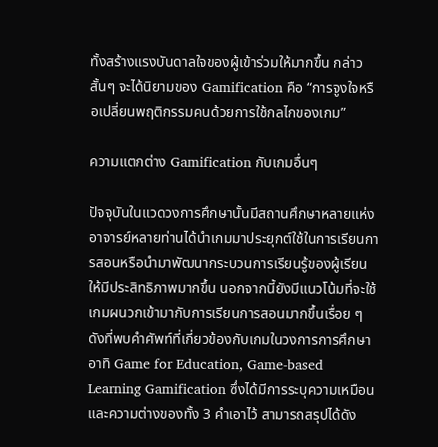ทั้งสร้างแรงบันดาลใจของผู้เข้าร่วมให้มากขึ้น กล่าวสั้นๆ จะได้นิยามของ Gamification คือ “การจูงใจหรือเปลี่ยนพฤติกรรมคนด้วยการใช้กลไกของเกม”

ความแตกต่าง Gamification กับเกมอื่นๆ

ปัจจุบันในแวดวงการศึกษานั้นมีสถานศึกษาหลายแห่ง อาจารย์หลายท่านได้นำเกมมาประยุกต์ใช้ในการเรียนการสอนหรือนำมาพัฒนากระบวนการเรียนรู้ของผู้เรียนให้มีประสิทธิภาพมากขึ้น นอกจากนี้ยังมีแนวโน้มที่จะใช้เกมผนวกเข้ามากับการเรียนการสอนมากขึ้นเรื่อย ๆ ดังที่พบคำศัพท์ที่เกี่ยวข้องกับเกมในวงการการศึกษา อาทิ Game for Education, Game-based Learning Gamification ซึ่งได้มีการระบุความเหมือน และความต่างของทั้ง 3 คำเอาไว้ สามารถสรุปได้ดัง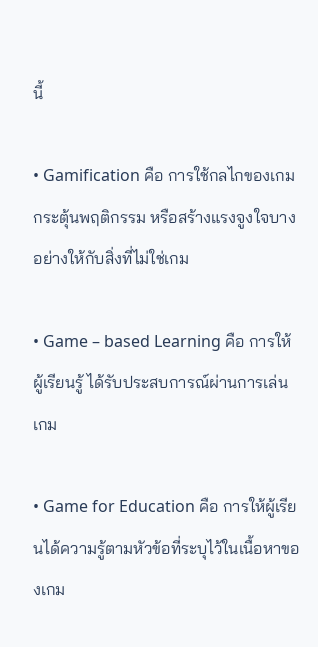นี้

• Gamification คือ การใช้กลไกของเกมกระตุ้นพฤติกรรม หรือสร้างแรงจูงใจบางอย่างให้กับสิ่งที่ไม่ใช่เกม

• Game – based Learning คือ การให้ผู้เรียนรู้ ได้รับประสบการณ์ผ่านการเล่นเกม

• Game for Education คือ การให้ผู้เรียนได้ความรู้ตามหัวข้อที่ระบุไว้ในเนื้อหาของเกม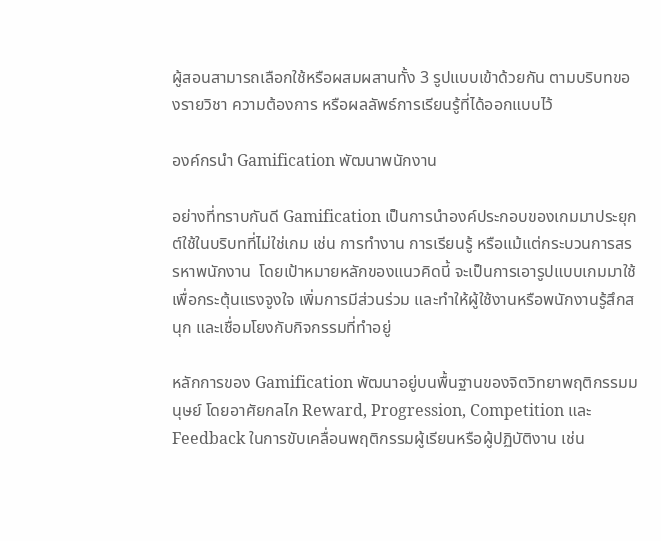ผู้สอนสามารถเลือกใช้หรือผสมผสานทั้ง 3 รูปแบบเข้าด้วยกัน ตามบริบทของรายวิชา ความต้องการ หรือผลลัพธ์การเรียนรู้ที่ได้ออกแบบไว้

องค์กรนำ Gamification พัฒนาพนักงาน

อย่างที่ทราบกันดี Gamification เป็นการนำองค์ประกอบของเกมมาประยุกต์ใช้ในบริบทที่ไม่ใช่เกม เช่น การทำงาน การเรียนรู้ หรือแม้แต่กระบวนการสรรหาพนักงาน  โดยเป้าหมายหลักของแนวคิดนี้ จะเป็นการเอารูปแบบเกมมาใช้เพื่อกระตุ้นแรงจูงใจ เพิ่มการมีส่วนร่วม และทำให้ผู้ใช้งานหรือพนักงานรู้สึกสนุก และเชื่อมโยงกับกิจกรรมที่ทำอยู่

หลักการของ Gamification พัฒนาอยู่บนพื้นฐานของจิตวิทยาพฤติกรรมมนุษย์ โดยอาศัยกลไก Reward, Progression, Competition และ Feedback ในการขับเคลื่อนพฤติกรรมผู้เรียนหรือผู้ปฏิบัติงาน เช่น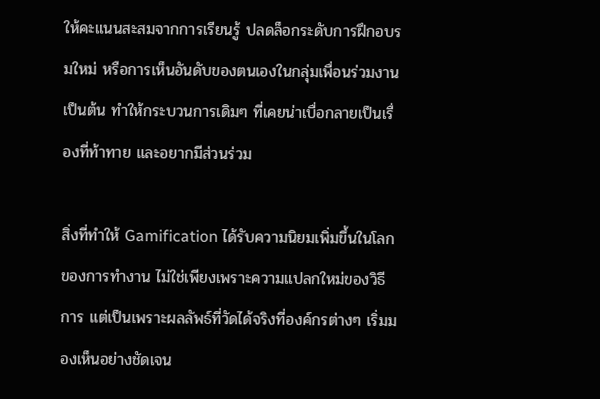ให้คะแนนสะสมจากการเรียนรู้ ปลดล็อกระดับการฝึกอบรมใหม่ หรือการเห็นอันดับของตนเองในกลุ่มเพื่อนร่วมงาน เป็นต้น ทำให้กระบวนการเดิมๆ ที่เคยน่าเบื่อกลายเป็นเรื่องที่ท้าทาย และอยากมีส่วนร่วม

สิ่งที่ทำให้ Gamification ได้รับความนิยมเพิ่มขึ้นในโลกของการทำงาน ไม่ใช่เพียงเพราะความแปลกใหม่ของวิธีการ แต่เป็นเพราะผลลัพธ์ที่วัดได้จริงที่องค์กรต่างๆ เริ่มมองเห็นอย่างชัดเจน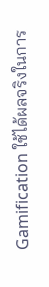Gamification ใช้ได้ผลจริงในการ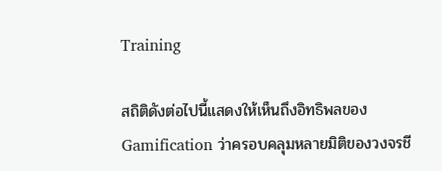Training

สถิติดังต่อไปนี้แสดงให้เห็นถึงอิทธิพลของ Gamification ว่าครอบคลุมหลายมิติของวงจรชี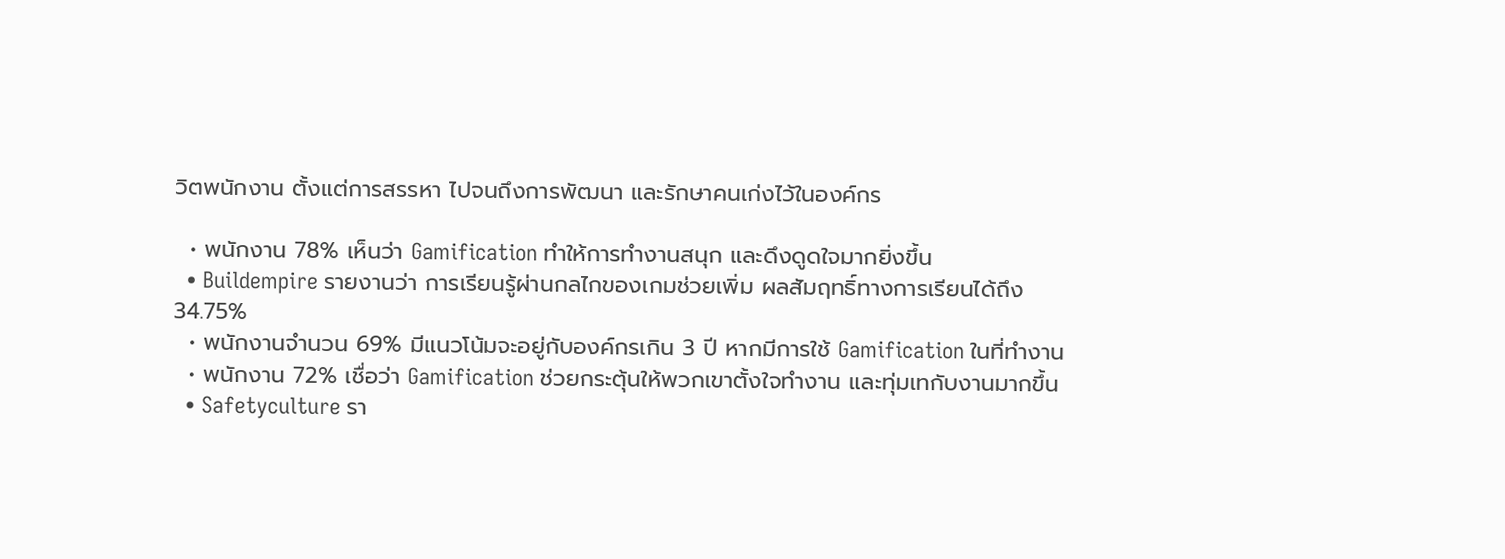วิตพนักงาน ตั้งแต่การสรรหา ไปจนถึงการพัฒนา และรักษาคนเก่งไว้ในองค์กร

  • พนักงาน 78% เห็นว่า Gamification ทำให้การทำงานสนุก และดึงดูดใจมากยิ่งขึ้น
  • Buildempire รายงานว่า การเรียนรู้ผ่านกลไกของเกมช่วยเพิ่ม ผลสัมฤทธิ์ทางการเรียนได้ถึง 34.75%
  • พนักงานจำนวน 69% มีแนวโน้มจะอยู่กับองค์กรเกิน 3 ปี หากมีการใช้ Gamification ในที่ทำงาน
  • พนักงาน 72% เชื่อว่า Gamification ช่วยกระตุ้นให้พวกเขาตั้งใจทำงาน และทุ่มเทกับงานมากขึ้น
  • Safetyculture รา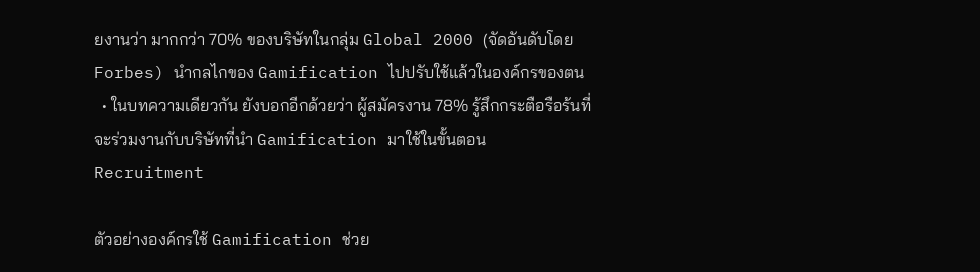ยงานว่า มากกว่า 70% ของบริษัทในกลุ่ม Global 2000 (จัดอันดับโดย Forbes) นำกลไกของ Gamification ไปปรับใช้แล้วในองค์กรของตน
  • ในบทความเดียวกัน ยังบอกอีกด้วยว่า ผู้สมัครงาน 78% รู้สึกกระตือรือร้นที่จะร่วมงานกับบริษัทที่นำ Gamification มาใช้ในขั้นตอน Recruitment

ตัวอย่างองค์กรใช้ Gamification ช่วย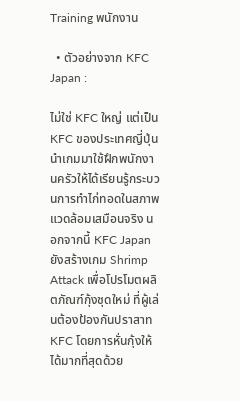Training พนักงาน

  • ตัวอย่างจาก KFC Japan :

ไม่ใช่ KFC ใหญ่ แต่เป็น KFC ของประเทศญี่ปุ่น นำเกมมาใช้ฝึกพนักงานครัวให้ได้เรียนรู้กระบวนการทำไก่ทอดในสภาพแวดล้อมเสมือนจริง นอกจากนี้ KFC Japan ยังสร้างเกม Shrimp Attack เพื่อโปรโมตผลิตภัณฑ์กุ้งชุดใหม่ ที่ผู้เล่นต้องป้องกันปราสาท KFC โดยการหั่นกุ้งให้ได้มากที่สุดด้วย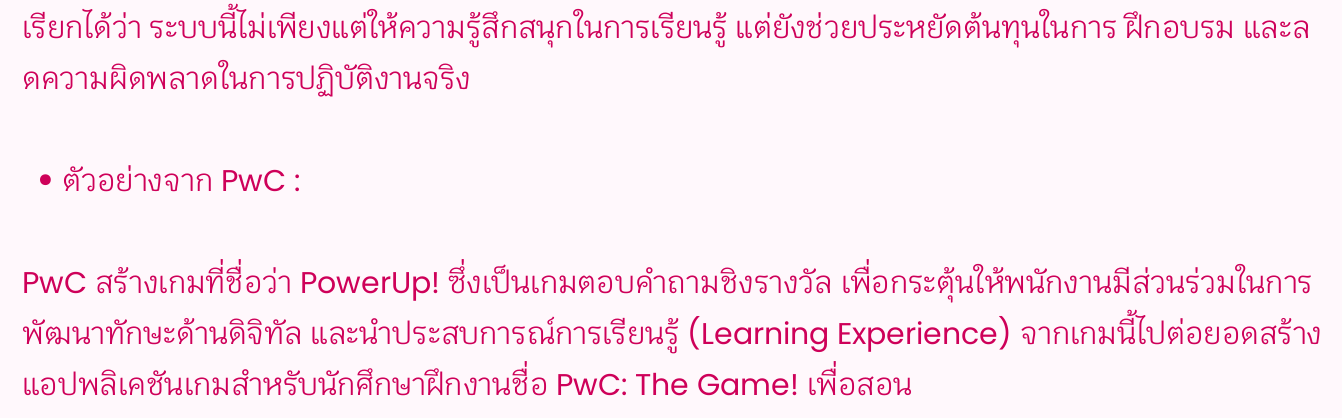เรียกได้ว่า ระบบนี้ไม่เพียงแต่ให้ความรู้สึกสนุกในการเรียนรู้ แต่ยังช่วยประหยัดต้นทุนในการ ฝึกอบรม และลดความผิดพลาดในการปฏิบัติงานจริง

  • ตัวอย่างจาก PwC :

PwC สร้างเกมที่ชื่อว่า PowerUp! ซึ่งเป็นเกมตอบคำถามชิงรางวัล เพื่อกระตุ้นให้พนักงานมีส่วนร่วมในการพัฒนาทักษะด้านดิจิทัล และนำประสบการณ์การเรียนรู้ (Learning Experience) จากเกมนี้ไปต่อยอดสร้างแอปพลิเคชันเกมสำหรับนักศึกษาฝึกงานชื่อ PwC: The Game! เพื่อสอน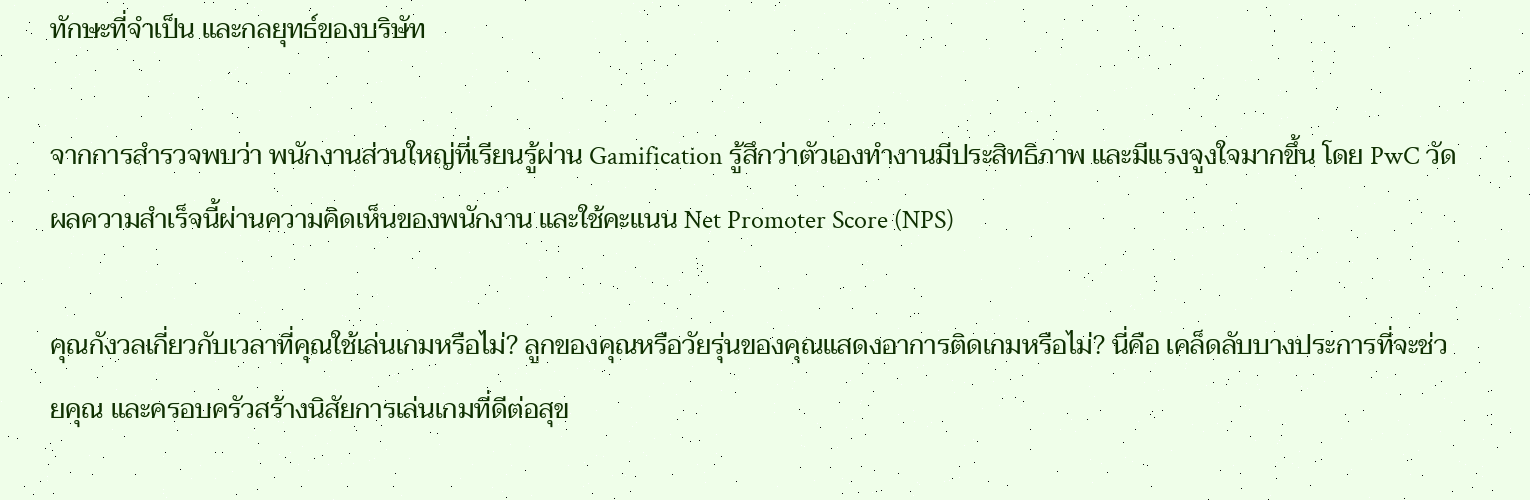ทักษะที่จำเป็น และกลยุทธ์ของบริษัท

จากการสำรวจพบว่า พนักงานส่วนใหญ่ที่เรียนรู้ผ่าน Gamification รู้สึกว่าตัวเองทำงานมีประสิทธิภาพ และมีแรงจูงใจมากขึ้น โดย PwC วัดผลความสำเร็จนี้ผ่านความคิดเห็นของพนักงาน และใช้คะแนน Net Promoter Score (NPS)

คุณกังวลเกี่ยวกับเวลาที่คุณใช้เล่นเกมหรือไม่? ลูกของคุณหรือวัยรุ่นของคุณแสดงอาการติดเกมหรือไม่? นี่คือ เคล็ดลับบางประการที่จะช่วยคุณ และครอบครัวสร้างนิสัยการเล่นเกมที่ดีต่อสุข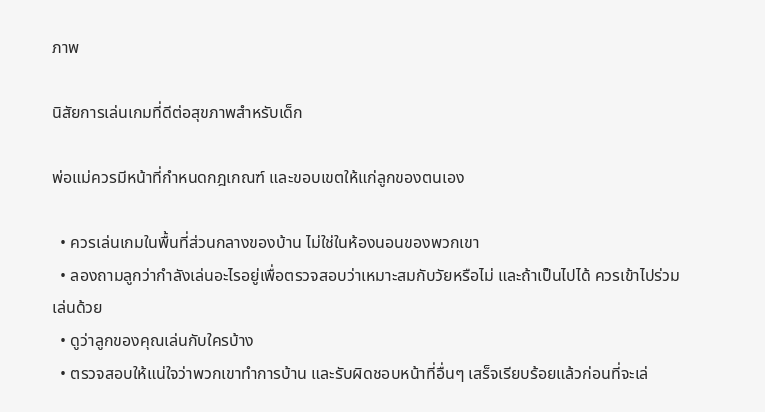ภาพ

นิสัยการเล่นเกมที่ดีต่อสุขภาพสำหรับเด็ก

พ่อแม่ควรมีหน้าที่กำหนดกฎเกณฑ์ และขอบเขตให้แก่ลูกของตนเอง

  • ควรเล่นเกมในพื้นที่ส่วนกลางของบ้าน ไม่ใช่ในห้องนอนของพวกเขา
  • ลองถามลูกว่ากำลังเล่นอะไรอยู่เพื่อตรวจสอบว่าเหมาะสมกับวัยหรือไม่ และถ้าเป็นไปได้ ควรเข้าไปร่วมเล่นด้วย
  • ดูว่าลูกของคุณเล่นกับใครบ้าง
  • ตรวจสอบให้แน่ใจว่าพวกเขาทำการบ้าน และรับผิดชอบหน้าที่อื่นๆ เสร็จเรียบร้อยแล้วก่อนที่จะเล่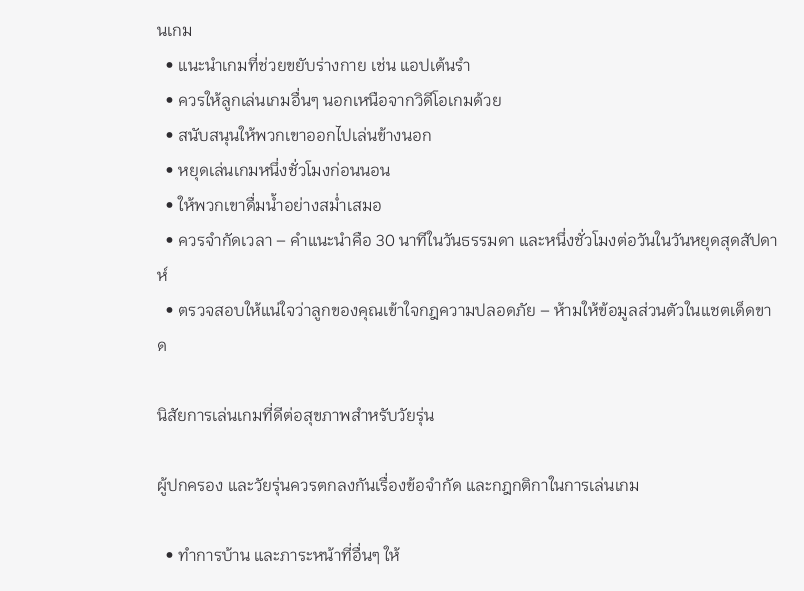นเกม
  • แนะนำเกมที่ช่วยขยับร่างกาย เช่น แอปเต้นรำ
  • ควรให้ลูกเล่นเกมอื่นๆ นอกเหนือจากวิดีโอเกมด้วย
  • สนับสนุนให้พวกเขาออกไปเล่นข้างนอก
  • หยุดเล่นเกมหนึ่งชั่วโมงก่อนนอน
  • ให้พวกเขาดื่มน้ำอย่างสม่ำเสมอ
  • ควรจำกัดเวลา – คำแนะนำคือ 30 นาทีในวันธรรมดา และหนึ่งชั่วโมงต่อวันในวันหยุดสุดสัปดาห์
  • ตรวจสอบให้แน่ใจว่าลูกของคุณเข้าใจกฎความปลอดภัย – ห้ามให้ข้อมูลส่วนตัวในแชตเด็ดขาด

นิสัยการเล่นเกมที่ดีต่อสุขภาพสำหรับวัยรุ่น

ผู้ปกครอง และวัยรุ่นควรตกลงกันเรื่องข้อจำกัด และกฎกติกาในการเล่นเกม

  • ทำการบ้าน และภาระหน้าที่อื่นๆ ให้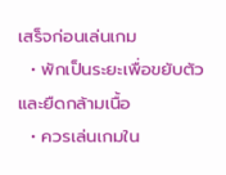เสร็จก่อนเล่นเกม
  • พักเป็นระยะเพื่อขยับตัว และยืดกล้ามเนื้อ
  • ควรเล่นเกมใน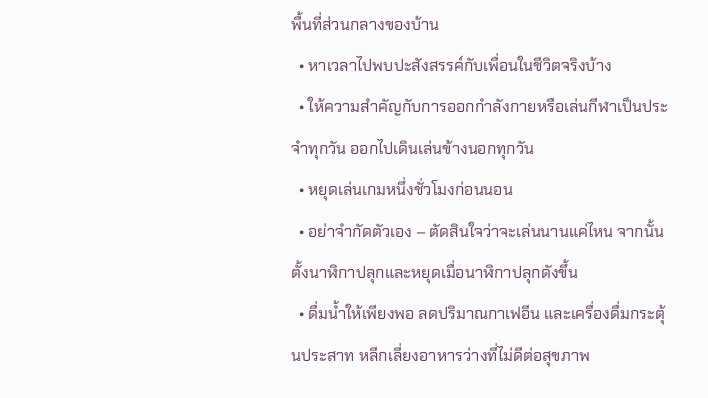พื้นที่ส่วนกลางของบ้าน
  • หาเวลาไปพบปะสังสรรค์กับเพื่อนในชีวิตจริงบ้าง
  • ให้ความสำคัญกับการออกกำลังกายหรือเล่นกีฬาเป็นประจำทุกวัน ออกไปเดินเล่นข้างนอกทุกวัน
  • หยุดเล่นเกมหนึ่งชั่วโมงก่อนนอน
  • อย่าจำกัดตัวเอง – ตัดสินใจว่าจะเล่นนานแค่ไหน จากนั้นตั้งนาฬิกาปลุกและหยุดเมื่อนาฬิกาปลุกดังขึ้น
  • ดื่มน้ำให้เพียงพอ ลดปริมาณกาเฟอีน และเครื่องดื่มกระตุ้นประสาท หลีกเลี่ยงอาหารว่างที่ไม่ดีต่อสุขภาพ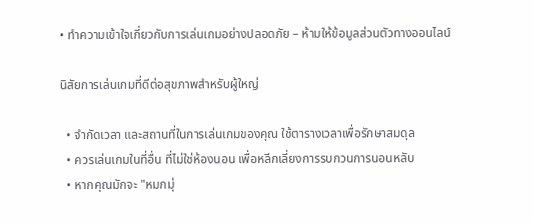• ทำความเข้าใจเกี่ยวกับการเล่นเกมอย่างปลอดภัย – ห้ามให้ข้อมูลส่วนตัวทางออนไลน์

นิสัยการเล่นเกมที่ดีต่อสุขภาพสำหรับผู้ใหญ่

  • จำกัดเวลา และสถานที่ในการเล่นเกมของคุณ ใช้ตารางเวลาเพื่อรักษาสมดุล
  • ควรเล่นเกมในที่อื่น ที่ไม่ใช่ห้องนอน เพื่อหลีกเลี่ยงการรบกวนการนอนหลับ
  • หากคุณมักจะ "หมกมุ่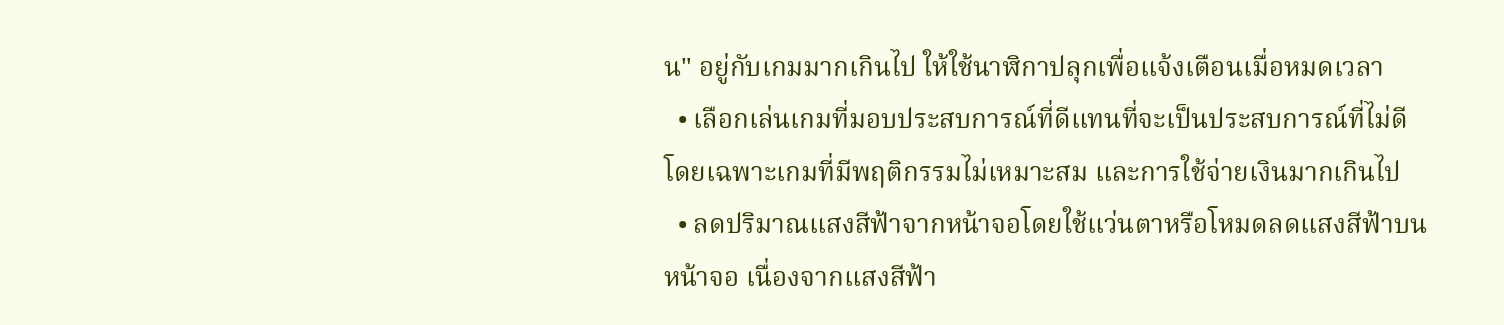น" อยู่กับเกมมากเกินไป ให้ใช้นาฬิกาปลุกเพื่อแจ้งเตือนเมื่อหมดเวลา
  • เลือกเล่นเกมที่มอบประสบการณ์ที่ดีแทนที่จะเป็นประสบการณ์ที่ไม่ดี โดยเฉพาะเกมที่มีพฤติกรรมไม่เหมาะสม และการใช้จ่ายเงินมากเกินไป
  • ลดปริมาณแสงสีฟ้าจากหน้าจอโดยใช้แว่นตาหรือโหมดลดแสงสีฟ้าบนหน้าจอ เนื่องจากแสงสีฟ้า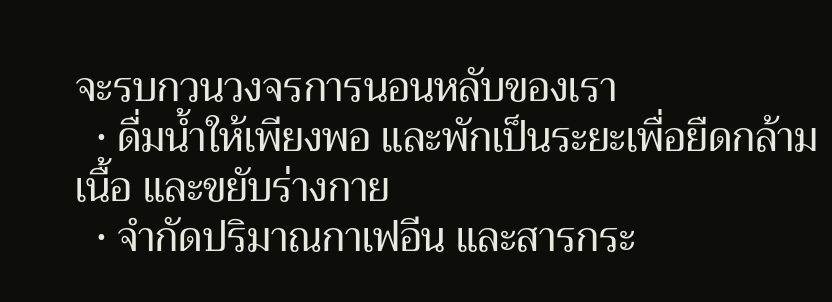จะรบกวนวงจรการนอนหลับของเรา
  • ดื่มน้ำให้เพียงพอ และพักเป็นระยะเพื่อยืดกล้ามเนื้อ และขยับร่างกาย
  • จำกัดปริมาณกาเฟอีน และสารกระ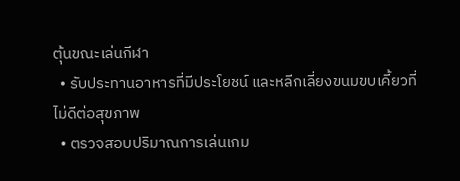ตุ้นขณะเล่นกีฬา
  • รับประทานอาหารที่มีประโยชน์ และหลีกเลี่ยงขนมขบเคี้ยวที่ไม่ดีต่อสุขภาพ
  • ตรวจสอบปริมาณการเล่นเกม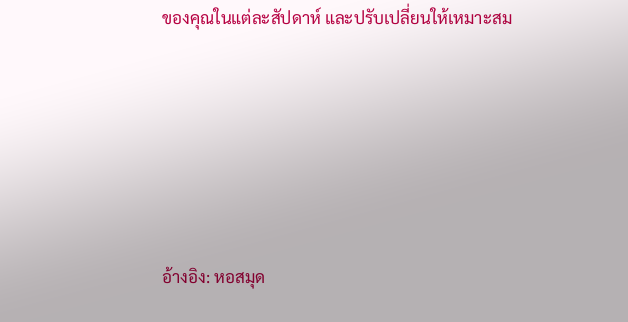ของคุณในแต่ละสัปดาห์ และปรับเปลี่ยนให้เหมาะสม







อ้างอิง: หอสมุด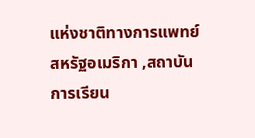แห่งชาติทางการแพทย์  สหรัฐอเมริกา ,สถาบันการเรียน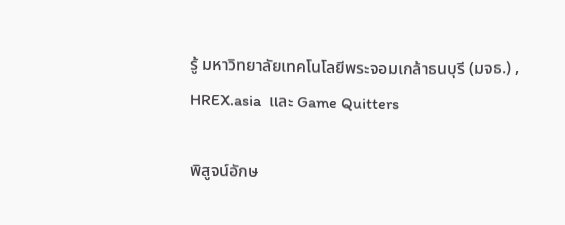รู้ มหาวิทยาลัยเทคโนโลยีพระจอมเกล้าธนบุรี (มจธ.) , HREX.asia  และ Game Quitters

พิสูจน์อักษ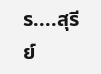ร....สุรีย์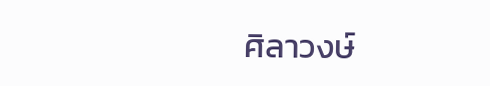ศิลาวงษ์